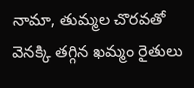నామా, తుమ్మల చొరవతో వెనక్కి తగ్గిన ఖమ్మం రైతులు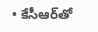• కేసీఆర్‌తో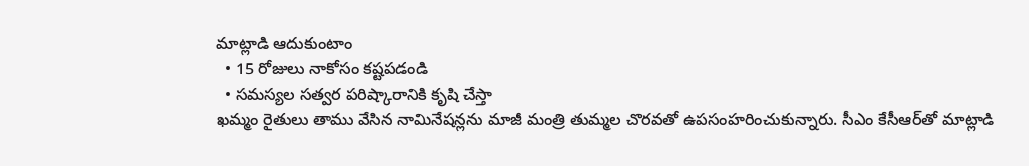మాట్లాడి ఆదుకుంటాం
  • 15 రోజులు నాకోసం కష్టపడండి
  • సమస్యల సత్వర పరిష్కారానికి కృషి చేస్తా
ఖమ్మం రైతులు తాము వేసిన నామినేషన్లను మాజీ మంత్రి తుమ్మల చొరవతో ఉపసంహరించుకున్నారు. సీఎం కేసీఆర్‌తో మాట్లాడి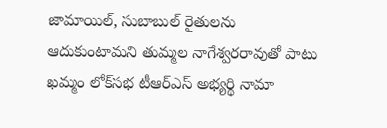జామాయిల్, సుబాబుల్ రైతులను ఆదుకుంటామని తుమ్మల నాగేశ్వరరావుతో పాటు ఖమ్మం లోక్‌సభ టీఆర్ఎస్ అభ్యర్థి నామా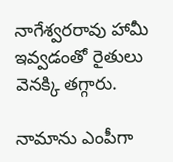నాగేశ్వరరావు హామీ ఇవ్వడంతో రైతులు వెనక్కి తగ్గారు.

నామాను ఎంపీగా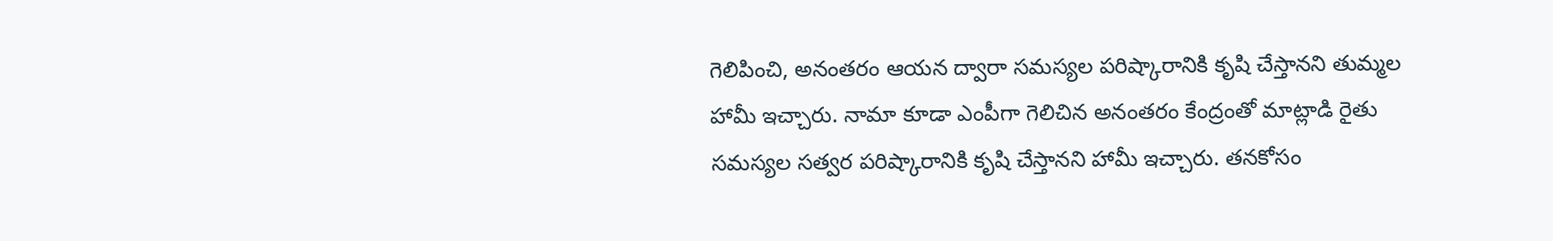గెలిపించి, అనంతరం ఆయన ద్వారా సమస్యల పరిష్కారానికి కృషి చేస్తానని తుమ్మల హామీ ఇచ్చారు. నామా కూడా ఎంపీగా గెలిచిన అనంతరం కేంద్రంతో మాట్లాడి రైతు సమస్యల సత్వర పరిష్కారానికి కృషి చేస్తానని హామీ ఇచ్చారు. తనకోసం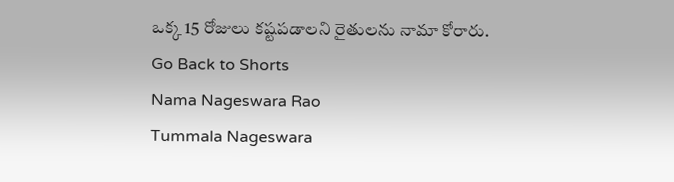ఒక్క 15 రోజులు కష్టపడాలని రైతులను నామా కోరారు.
Go Back to Shorts
Nama Nageswara Rao
Tummala Nageswara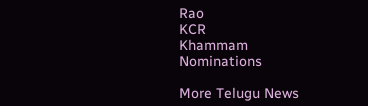Rao
KCR
Khammam
Nominations

More Telugu News